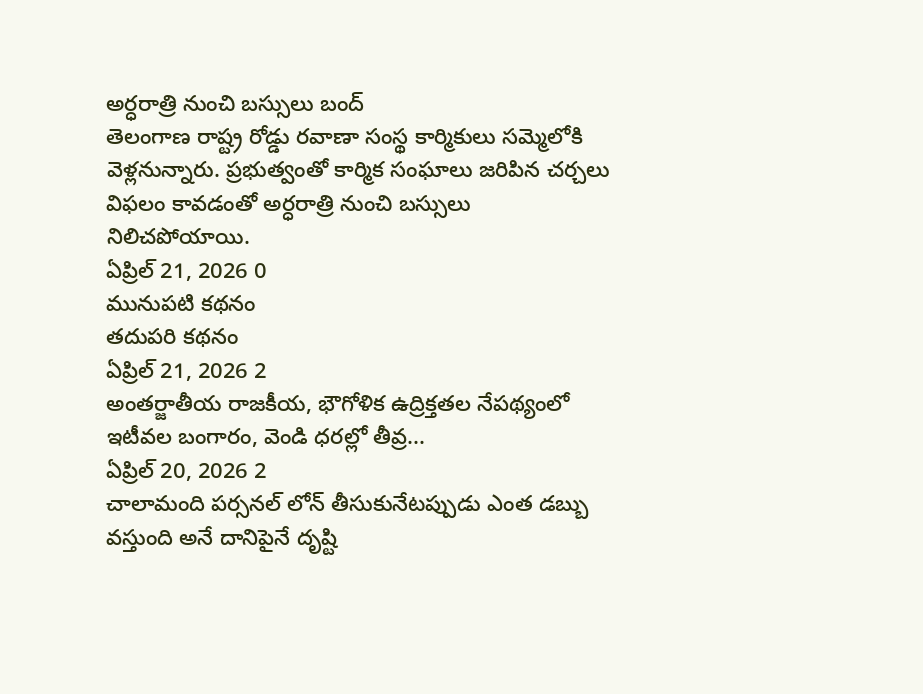అర్ధరాత్రి నుంచి బస్సులు బంద్
తెలంగాణ రాష్ట్ర రోడ్డు రవాణా సంస్థ కార్మికులు సమ్మెలోకి వెళ్లనున్నారు. ప్రభుత్వంతో కార్మిక సంఘాలు జరిపిన చర్చలు విఫలం కావడంతో అర్ధరాత్రి నుంచి బస్సులు నిలిచపోయాయి.
ఏప్రిల్ 21, 2026 0
మునుపటి కథనం
తదుపరి కథనం
ఏప్రిల్ 21, 2026 2
అంతర్జాతీయ రాజకీయ, భౌగోళిక ఉద్రిక్తతల నేపథ్యంలో ఇటీవల బంగారం, వెండి ధరల్లో తీవ్ర...
ఏప్రిల్ 20, 2026 2
చాలామంది పర్సనల్ లోన్ తీసుకునేటప్పుడు ఎంత డబ్బు వస్తుంది అనే దానిపైనే దృష్టి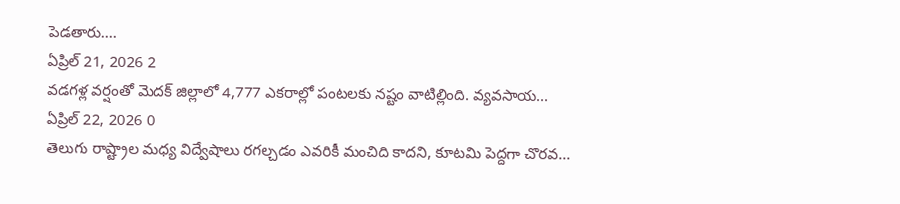పెడతారు....
ఏప్రిల్ 21, 2026 2
వడగళ్ల వర్షంతో మెదక్ జిల్లాలో 4,777 ఎకరాల్లో పంటలకు నష్టం వాటిల్లింది. వ్యవసాయ...
ఏప్రిల్ 22, 2026 0
తెలుగు రాష్ట్రాల మధ్య విద్వేషాలు రగల్చడం ఎవరికీ మంచిది కాదని, కూటమి పెద్దగా చొరవ...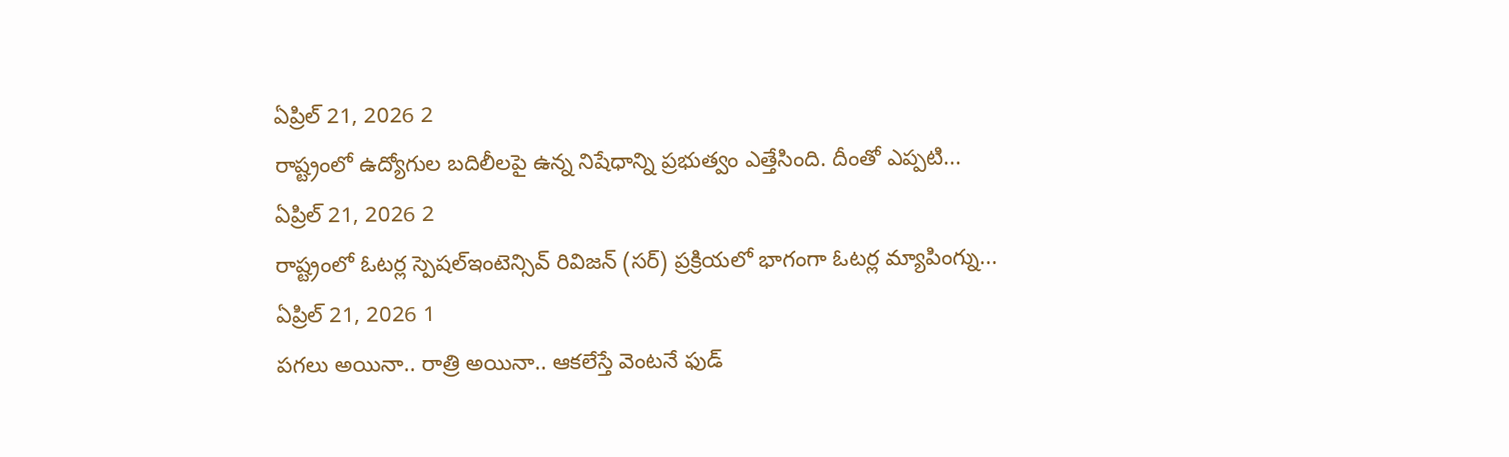ఏప్రిల్ 21, 2026 2
రాష్ట్రంలో ఉద్యోగుల బదిలీలపై ఉన్న నిషేధాన్ని ప్రభుత్వం ఎత్తేసింది. దీంతో ఎప్పటి...
ఏప్రిల్ 21, 2026 2
రాష్ట్రంలో ఓటర్ల స్పెషల్ఇంటెన్సివ్ రివిజన్ (సర్) ప్రక్రియలో భాగంగా ఓటర్ల మ్యాపింగ్ను...
ఏప్రిల్ 21, 2026 1
పగలు అయినా.. రాత్రి అయినా.. ఆకలేస్తే వెంటనే ఫుడ్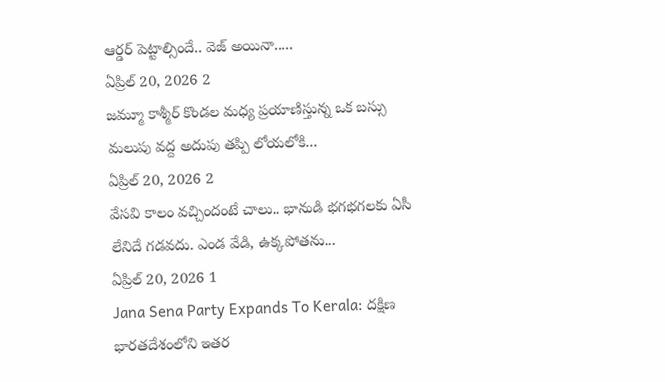ఆర్డర్ పెట్టాల్సిందే.. వెజ్ అయినా.....
ఏప్రిల్ 20, 2026 2
జమ్మూ కాశ్మీర్ కొండల మధ్య ప్రయాణిస్తున్న ఒక బస్సు మలుపు వద్ద అదుపు తప్పి లోయలోకి...
ఏప్రిల్ 20, 2026 2
వేసవి కాలం వచ్చిందంటే చాలు.. భానుడి భగభగలకు ఏసీ లేనిదే గడవదు. ఎండ వేడి, ఉక్కపోతను...
ఏప్రిల్ 20, 2026 1
Jana Sena Party Expands To Kerala: దక్షిణ భారతదేశంలోని ఇతర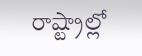రాష్ట్రాల్లో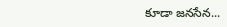కూడా జనసేన...